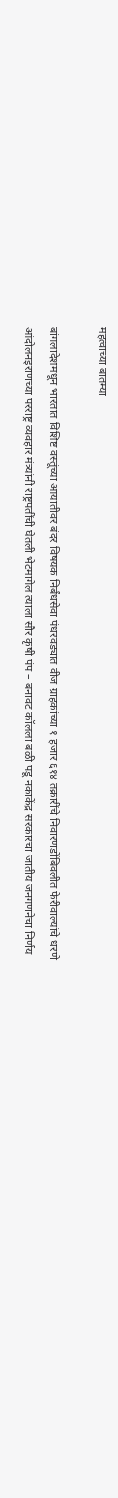महत्वाच्या बातम्या

बांगलादेशमधून भारतात विशिष्ट वस्तूंच्या आयातीवर बंदर विषयक निर्बंधसेवा पंधरवड्यात वीज ग्राहकांच्या १ हजार ६१४ तक्रारींचे निवारणडोंबिवलीत फेरीवाल्यांचे धरणे आंदोलनइराणच्या परराष्ट्र व्यवहार मंत्र्यांनी राष्ट्रपतींची घेतली भेटमागेल त्याला सौर कृषी पंप – बनावट कॉलला बळी पडू नकाकेंद्र सरकारचा जातीय जनगणनेचा निर्णय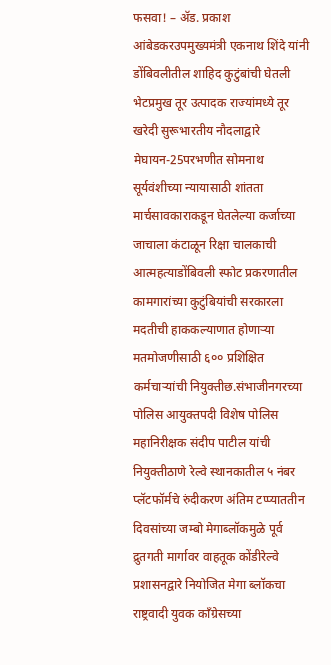फसवा! – ॲड. प्रकाश आंबेडकरउपमुख्यमंत्री एकनाथ शिंदे यांनी डोंबिवलीतील शाहिद कुटुंबांची घेतली भेटप्रमुख तूर उत्पादक राज्यांमध्ये तूर खरेदी सुरूभारतीय नौदलाद्वारे मेघायन-25परभणीत सोमनाथ सूर्यवंशीच्या न्यायासाठी शांतता मार्चसावकाराकडून घेतलेल्या कर्जाच्या जाचाला कंटाळून रिक्षा चालकाची आत्महत्याडोंबिवली स्फोट प्रकरणातील कामगारांच्या कुटुंबियांची सरकारला मदतीची हाककल्याणात होणाऱ्या मतमोजणीसाठी ६०० प्रशिक्षित कर्मचाऱ्यांची नियुक्तीछ.संभाजीनगरच्या पोलिस आयुक्तपदी विशेष पोलिस महानिरीक्षक संदीप पाटील यांची नियुक्तीठाणे रेल्वे स्थानकातील ५ नंबर प्लॅटफॉर्मचे रुंदीकरण अंतिम टप्प्याततीन दिवसांच्या जम्बो मेगाब्लॉकमुळे पूर्व द्रुतगती मार्गावर वाहतूक कोंडीरेल्वे प्रशासनद्वारे नियोजित मेगा ब्लॉकचा राष्ट्रवादी युवक काँग्रेसच्या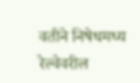वतीने निषेधमध्य रेल्वेवरील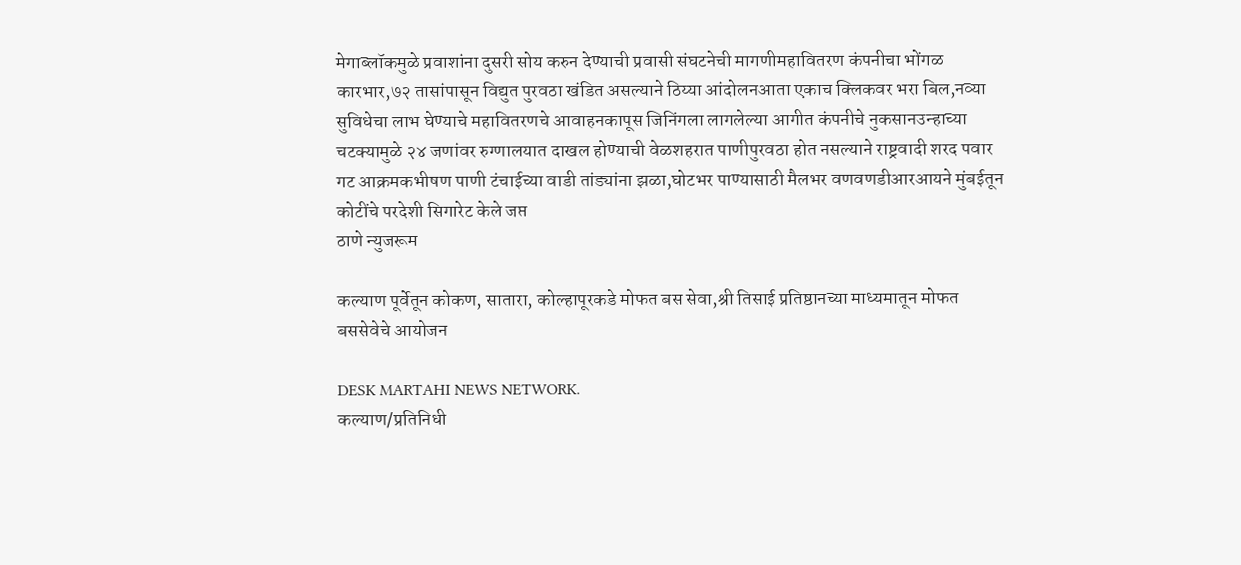मेगाब्लॉकमुळे प्रवाशांना दुसरी सोय करुन देण्याची प्रवासी संघटनेची मागणीमहावितरण कंपनीचा भोंगळ कारभार,७२ तासांपासून विद्युत पुरवठा खंडित असल्याने ठिय्या आंदोलनआता एकाच क्लिकवर भरा बिल,नव्या सुविधेचा लाभ घेण्याचे महावितरणचे आवाहनकापूस जिनिंगला लागलेल्या आगीत कंपनीचे नुकसानउन्हाच्या चटक्यामुळे २४ जणांवर रुग्णालयात दाखल होण्याची वेळशहरात पाणीपुरवठा होत नसल्याने राष्ट्रवादी शरद पवार गट आक्रमकभीषण पाणी टंचाईच्या वाडी तांड्यांना झळा,घोटभर पाण्यासाठी मैलभर वणवणडीआरआयने मुंबईतून कोटींचे परदेशी सिगारेट केले जप्त
ठाणे न्युजरूम

कल्याण पूर्वेतून कोकण, सातारा, कोल्हापूरकडे मोफत बस सेवा,श्री तिसाई प्रतिष्ठानच्या माध्यमातून मोफत बससेवेचे आयोजन

DESK MARTAHI NEWS NETWORK.
कल्याण/प्रतिनिधी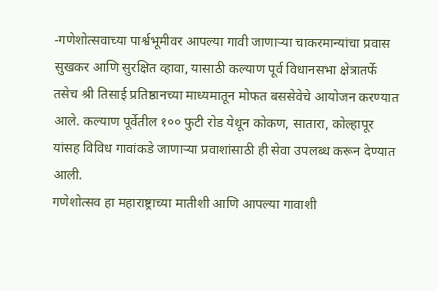-गणेशोत्सवाच्या पार्श्वभूमीवर आपल्या गावी जाणाऱ्या चाकरमान्यांचा प्रवास सुखकर आणि सुरक्षित व्हावा, यासाठी कल्याण पूर्व विधानसभा क्षेत्रातर्फे तसेच श्री तिसाई प्रतिष्ठानच्या माध्यमातून मोफत बससेवेचे आयोजन करण्यात आले. कल्याण पूर्वेतील १०० फुटी रोड येथून कोकण, सातारा, कोल्हापूर यांसह विविध गावांकडे जाणाऱ्या प्रवाशांसाठी ही सेवा उपलब्ध करून देण्यात आली.
गणेशोत्सव हा महाराष्ट्राच्या मातीशी आणि आपल्या गावाशी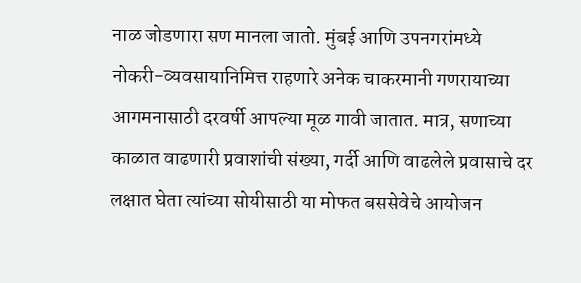नाळ जोडणारा सण मानला जातो. मुंबई आणि उपनगरांमध्ये नोकरी-व्यवसायानिमित्त राहणारे अनेक चाकरमानी गणरायाच्या आगमनासाठी दरवर्षी आपल्या मूळ गावी जातात. मात्र, सणाच्या काळात वाढणारी प्रवाशांची संख्या, गर्दी आणि वाढलेले प्रवासाचे दर लक्षात घेता त्यांच्या सोयीसाठी या मोफत बससेवेचे आयोजन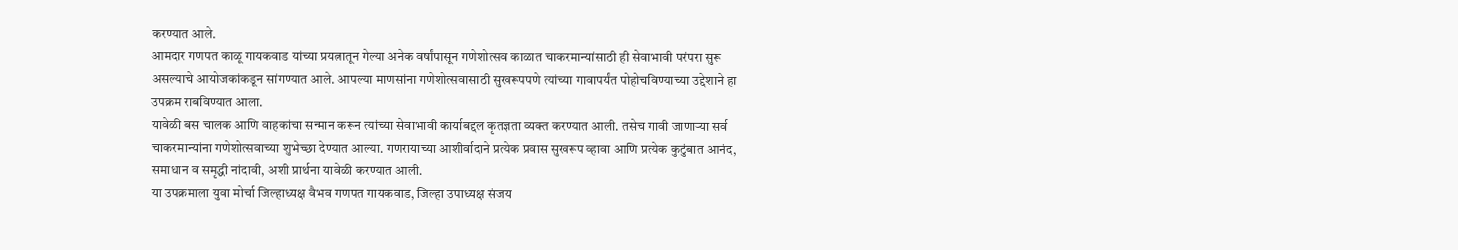करण्यात आले.
आमदार गणपत काळू गायकवाड यांच्या प्रयत्नातून गेल्या अनेक वर्षांपासून गणेशोत्सव काळात चाकरमान्यांसाठी ही सेवाभावी परंपरा सुरू असल्याचे आयोजकांकडून सांगण्यात आले. आपल्या माणसांना गणेशोत्सवासाठी सुखरूपपणे त्यांच्या गावापर्यंत पोहोचविण्याच्या उद्देशाने हा उपक्रम राबविण्यात आला.
यावेळी बस चालक आणि वाहकांचा सन्मान करून त्यांच्या सेवाभावी कार्याबद्दल कृतज्ञता व्यक्त करण्यात आली. तसेच गावी जाणाऱ्या सर्व चाकरमान्यांना गणेशोत्सवाच्या शुभेच्छा देण्यात आल्या. गणरायाच्या आशीर्वादाने प्रत्येक प्रवास सुखरूप व्हावा आणि प्रत्येक कुटुंबात आनंद, समाधान व समृद्धी नांदावी, अशी प्रार्थना यावेळी करण्यात आली.
या उपक्रमाला युवा मोर्चा जिल्हाध्यक्ष वैभव गणपत गायकवाड, जिल्हा उपाध्यक्ष संजय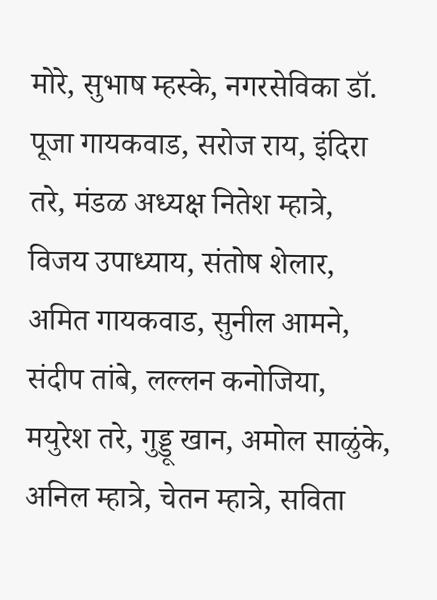मोरे, सुभाष म्हस्के, नगरसेविका डॉ. पूजा गायकवाड, सरोज राय, इंदिरा तरे, मंडळ अध्यक्ष नितेश म्हात्रे, विजय उपाध्याय, संतोष शेलार, अमित गायकवाड, सुनील आमने, संदीप तांबे, लल्लन कनोजिया, मयुरेश तरे, गुड्डू खान, अमोल साळुंके, अनिल म्हात्रे, चेतन म्हात्रे, सविता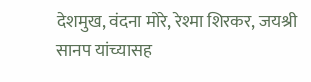देशमुख, वंदना मोरे, रेश्मा शिरकर, जयश्री सानप यांच्यासह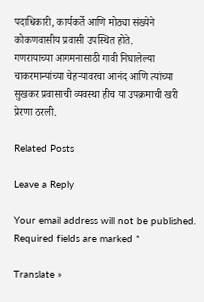पदाधिकारी, कार्यकर्ते आणि मोठ्या संख्येने कोकणवासीय प्रवासी उपस्थित होते.
गणरायाच्या आगमनासाठी गावी निघालेल्या चाकरमान्यांच्या चेहऱ्यावरचा आनंद आणि त्यांच्या सुखकर प्रवासाची व्यवस्था हीच या उपक्रमाची खरी प्रेरणा ठरली.

Related Posts

Leave a Reply

Your email address will not be published. Required fields are marked *

Translate »